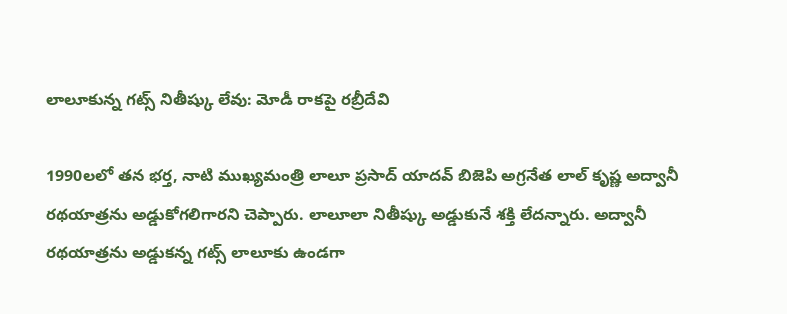లాలూకున్న గట్స్ నితీష్కు లేవు: మోడీ రాకపై రబ్రీదేవి

1990లలో తన భర్త, నాటి ముఖ్యమంత్రి లాలూ ప్రసాద్ యాదవ్ బిజెపి అగ్రనేత లాల్ కృష్ణ అద్వానీ రథయాత్రను అడ్డుకోగలిగారని చెప్పారు. లాలూలా నితీష్కు అడ్డుకునే శక్తి లేదన్నారు. అద్వానీ రథయాత్రను అడ్డుకన్న గట్స్ లాలూకు ఉండగా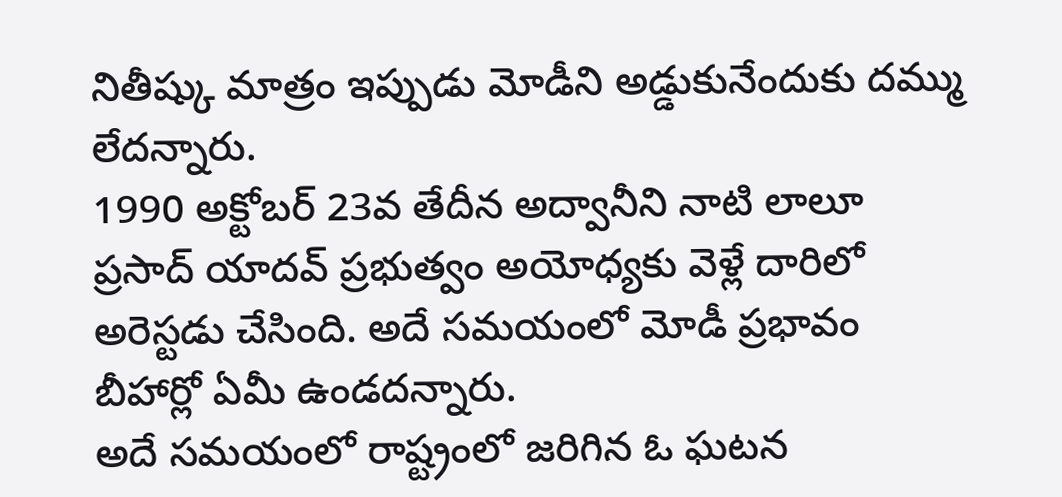నితీష్కు మాత్రం ఇప్పుడు మోడీని అడ్డుకునేందుకు దమ్ము లేదన్నారు.
1990 అక్టోబర్ 23వ తేదీన అద్వానీని నాటి లాలూ ప్రసాద్ యాదవ్ ప్రభుత్వం అయోధ్యకు వెళ్లే దారిలో అరెస్టడు చేసింది. అదే సమయంలో మోడీ ప్రభావం బీహార్లో ఏమీ ఉండదన్నారు.
అదే సమయంలో రాష్ట్రంలో జరిగిన ఓ ఘటన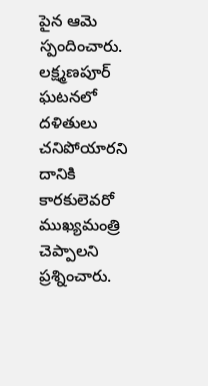పైన ఆమె స్పందించారు. లక్ష్మణపూర్ ఘటనలో దళితులు చనిపోయారని దానికి కారకులెవరో ముఖ్యమంత్రి చెప్పాలని ప్రశ్నించారు.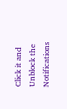Click it and Unblock the Notifications